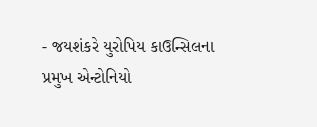- જયશંકરે યુરોપિય કાઉન્સિલના પ્રમુખ એન્ટોનિયો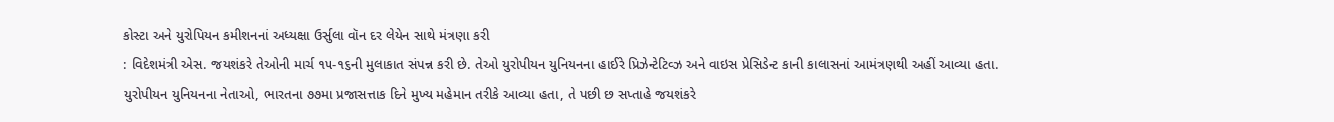કોસ્ટા અને યુરોપિયન કમીશનનાં અધ્યક્ષા ઉર્સુલા વૉન દર લેયેન સાથે મંત્રણા કરી
: વિદેશમંત્રી એસ. જયશંકરે તેઓની માર્ચ ૧૫-૧૬ની મુલાકાત સંપન્ન કરી છે. તેઓ યુરોપીયન યુનિયનના હાઈરે પ્રિઝેન્ટેટિવ્ઝ અને વાઇસ પ્રેસિડેન્ટ કાની કાલાસનાં આમંત્રણથી અહીં આવ્યા હતા.
યુરોપીયન યુનિયનના નેતાઓ, ભારતના ૭૭મા પ્રજાસત્તાક દિને મુખ્ય મહેમાન તરીકે આવ્યા હતા, તે પછી છ સપ્તાહે જયશંકરે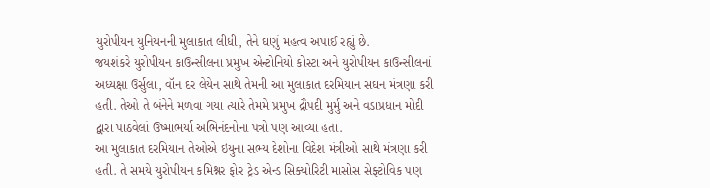યુરોપીયન યુનિયનની મુલાકાત લીધી, તેને ઘણું મહત્વ અપાઈ રહ્યું છે.
જયશંકરે યુરોપીયન કાઉન્સીલના પ્રમુખ એન્ટોનિયો કોસ્ટા અને યુરોપીયન કાઉન્સીલનાં અધ્યક્ષા ઉર્સુલા, વૉન દર લેયેન સાથે તેમની આ મુલાકાત દરમિયાન સઘન મંત્રણા કરી હતી. તેઓ તે બંનેને મળવા ગયા ત્યારે તેમમે પ્રમુખ દ્રૌપદી મુર્મુ અને વડાપ્રધાન મોદી દ્વારા પાઠવેલાં ઉષ્માભર્યા અભિનંદનોના પત્રો પણ આવ્યા હતા.
આ મુલાકાત દરમિયાન તેઓએ ઇયુના સભ્ય દેશોના વિદેશ મંત્રીઓ સાથે મંત્રણા કરી હતી. તે સમયે યુરોપીયન કમિશ્નર ફોર ટ્રેડ એન્ડ સિક્યોરિટી માસોસ સેફ્ટોવિક પણ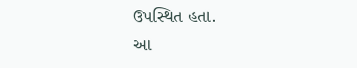ઉપસ્થિત હતા.
આ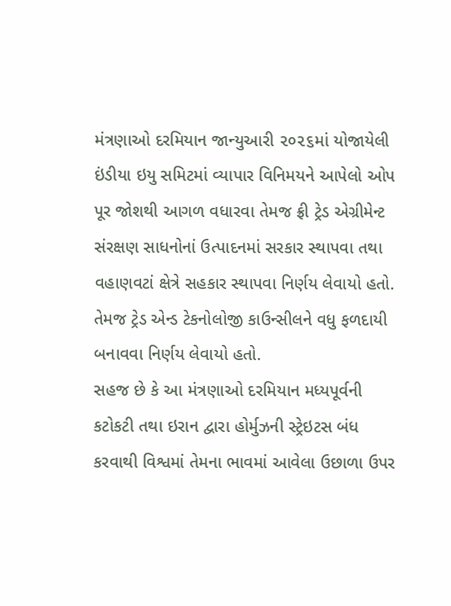મંત્રણાઓ દરમિયાન જાન્યુઆરી ૨૦૨૬માં યોજાયેલી ઇંડીયા ઇયુ સમિટમાં વ્યાપાર વિનિમયને આપેલો ઓપ પૂર જોશથી આગળ વધારવા તેમજ ફ્રી ટ્રેડ એગ્રીમેન્ટ સંરક્ષણ સાધનોનાં ઉત્પાદનમાં સરકાર સ્થાપવા તથા વહાણવટાં ક્ષેત્રે સહકાર સ્થાપવા નિર્ણય લેવાયો હતો. તેમજ ટ્રેડ એન્ડ ટેકનોલોજી કાઉન્સીલને વધુ ફળદાયી બનાવવા નિર્ણય લેવાયો હતો.
સહજ છે કે આ મંત્રણાઓ દરમિયાન મધ્યપૂર્વની કટોકટી તથા ઇરાન દ્વારા હોર્મુઝની સ્ટ્રેઇટસ બંધ કરવાથી વિશ્વમાં તેમના ભાવમાં આવેલા ઉછાળા ઉપર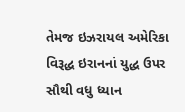તેમજ ઇઝરાયલ અમેરિકા વિરૂદ્ધ ઇરાનનાં યુદ્ધ ઉપર સૌથી વધુ ધ્યાન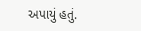અપાયું હતું.